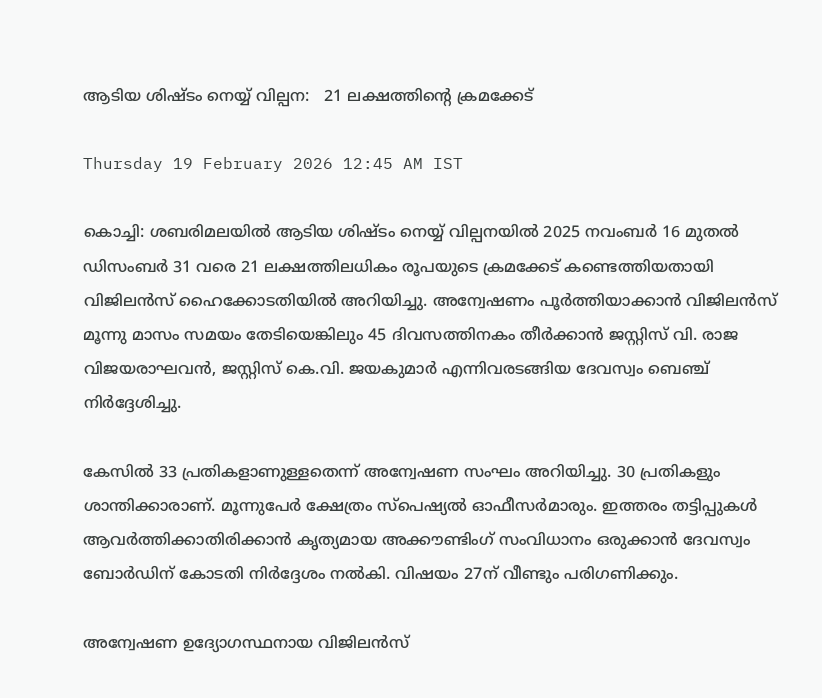ആടിയ ശിഷ്ടം നെയ്യ് വില്പന:   21 ലക്ഷത്തിന്റെ ക്രമക്കേട്

Thursday 19 February 2026 12:45 AM IST

കൊച്ചി: ശബരിമലയിൽ ആടിയ ശിഷ്ടം നെയ്യ് വില്പനയിൽ 2025 നവംബർ 16 മുതൽ ഡിസംബർ 31 വരെ 21 ലക്ഷത്തിലധികം രൂപയുടെ ക്രമക്കേട് കണ്ടെത്തിയതായി വിജിലൻസ് ഹൈക്കോടതിയിൽ അറിയിച്ചു. അന്വേഷണം പൂർത്തിയാക്കാൻ വിജിലൻസ് മൂന്നു മാസം സമയം തേടിയെങ്കിലും 45 ദിവസത്തിനകം തീർക്കാൻ ജസ്റ്റിസ് വി. രാജ വിജയരാഘവൻ, ജസ്റ്റിസ് കെ.വി. ജയകുമാർ എന്നിവരടങ്ങിയ ദേവസ്വം ബെഞ്ച് നിർദ്ദേശിച്ചു.

കേസിൽ 33 പ്രതികളാണുള്ളതെന്ന് അന്വേഷണ സംഘം അറിയിച്ചു. 30 പ്രതികളും ശാന്തിക്കാരാണ്. മൂന്നുപേർ ക്ഷേത്രം സ്‌പെഷ്യൽ ഓഫീസർമാരും. ഇത്തരം തട്ടിപ്പുകൾ ആവർത്തിക്കാതിരിക്കാൻ കൃത്യമായ അക്കൗണ്ടിംഗ് സംവിധാനം ഒരുക്കാൻ ദേവസ്വം ബോർഡിന് കോടതി നിർദ്ദേശം നൽകി. വിഷയം 27ന് വീണ്ടും പരിഗണിക്കും.

അന്വേഷണ ഉദ്യോഗസ്ഥനായ വിജിലൻസ്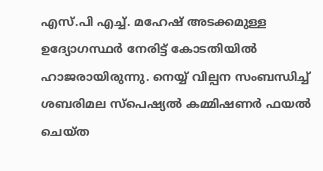എസ്.പി എച്ച്. മഹേഷ് അടക്കമുള്ള ഉദ്യോഗസ്ഥർ നേരിട്ട് കോടതിയിൽ ഹാജരായിരുന്നു. നെയ്യ് വില്പന സംബന്ധിച്ച് ശബരിമല സ്‌പെഷ്യൽ കമ്മിഷണർ ഫയൽ ചെയ്ത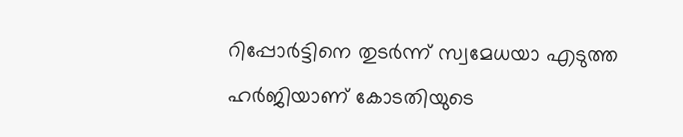റിപ്പോർട്ടിനെ തുടർന്ന് സ്വമേധയാ എടുത്ത ഹർജിയാണ് കോടതിയുടെ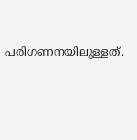പരിഗണനയിലുള്ളത്.